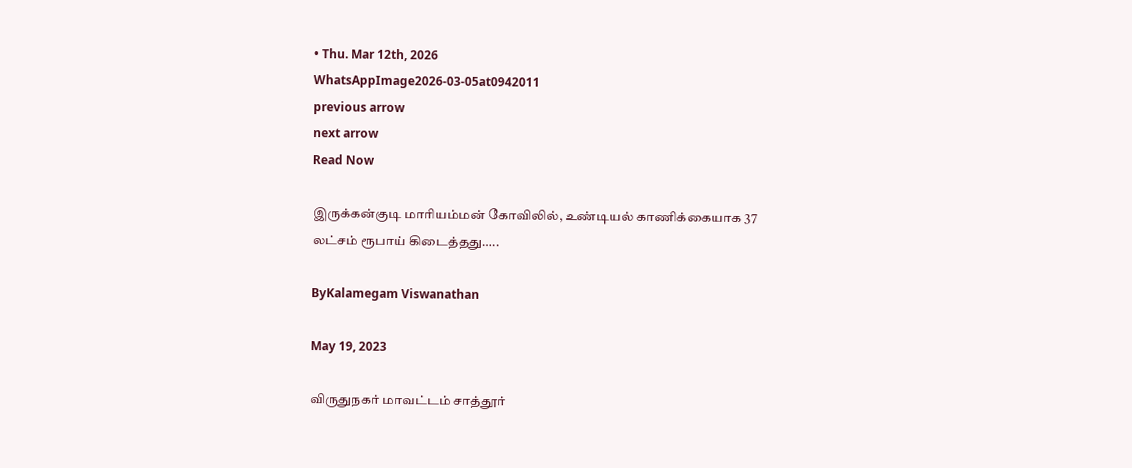• Thu. Mar 12th, 2026
WhatsAppImage2026-03-05at0942011
previous arrow
next arrow
Read Now

இருக்கன்குடி மாரியம்மன் கோவிலில், உண்டியல் காணிக்கையாக 37 லட்சம் ரூபாய் கிடைத்தது…..

ByKalamegam Viswanathan

May 19, 2023

விருதுநகர் மாவட்டம் சாத்தூர்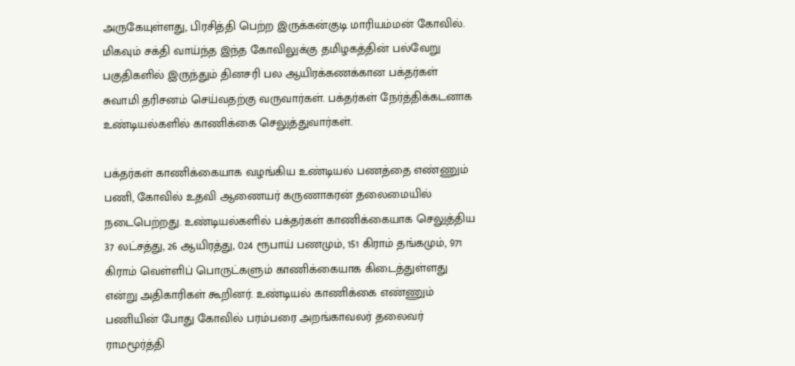அருகேயுள்ளது, பிரசித்தி பெற்ற இருக்கன்குடி மாரியம்மன் கோவில். மிகவும் சக்தி வாய்ந்த இந்த கோவிலுக்கு தமிழகத்தின் பல்வேறு பகுதிகளில் இருந்தும் தினசரி பல ஆயிரக்கணக்கான பக்தர்கள் சுவாமி தரிசனம் செய்வதற்கு வருவார்கள். பக்தர்கள் நேர்த்திக்கடனாக உண்டியல்களில் காணிக்கை செலுத்துவார்கள்.

பக்தர்கள் காணிக்கையாக வழங்கிய உண்டியல் பணத்தை எண்ணும் பணி, கோவில் உதவி ஆணையர் கருணாகரன் தலைமையில் நடைபெற்றது. உண்டியல்களில் பக்தர்கள் காணிக்கையாக செலுத்திய 37 லட்சத்து, 26 ஆயிரத்து, 024 ரூபாய் பணமும், 151 கிராம் தங்கமும், 971 கிராம் வெள்ளிப் பொருட்களும் காணிக்கையாக கிடைத்துள்ளது என்று அதிகாரிகள் கூறினர். உண்டியல் காணிக்கை எண்ணும் பணியின் போது கோவில் பரம்பரை அறங்காவலர் தலைவர் ராமமூர்த்தி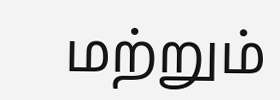மற்றும்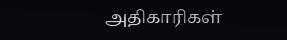அதிகாரிகள்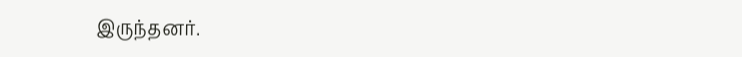இருந்தனர்.